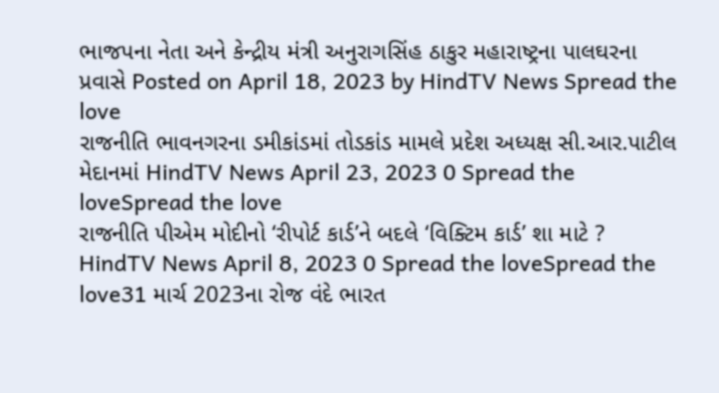ભાજપના નેતા અને કેન્દ્રીય મંત્રી અનુરાગસિંહ ઠાકુર મહારાષ્ટ્રના પાલઘરના પ્રવાસે Posted on April 18, 2023 by HindTV News Spread the love
રાજનીતિ ભાવનગરના ડમીકાંડમાં તોડકાંડ મામલે પ્રદેશ અધ્યક્ષ સી.આર.પાટીલ મેદાનમાં HindTV News April 23, 2023 0 Spread the loveSpread the love
રાજનીતિ પીએમ મોદીનો ‘રીપોર્ટ કાર્ડ’ને બદલે ‘વિક્ટિમ કાર્ડ’ શા માટે ? HindTV News April 8, 2023 0 Spread the loveSpread the love31 માર્ચ 2023ના રોજ વંદે ભારત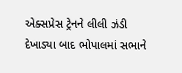એક્સપ્રેસ ટ્રેનને લીલી ઝંડી દેખાડ્યા બાદ ભોપાલમાં સભાને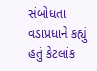સંબોધતા વડાપ્રધાને કહ્યું હતું કેટલાંક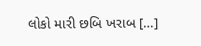લોકો મારી છબિ ખરાબ […]